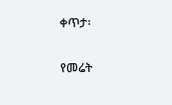ቀጥታ፡

የመሬት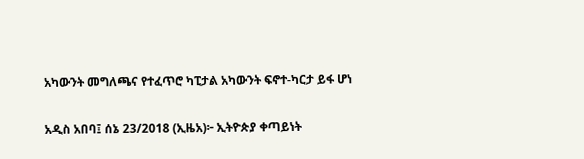አካውንት መግለጫና የተፈጥሮ ካፒታል አካውንት ፍኖተ-ካርታ ይፋ ሆነ

አዲስ አበባ፤ ሰኔ 23/2018 (ኢዜአ)፦ ኢትዮጵያ ቀጣይነት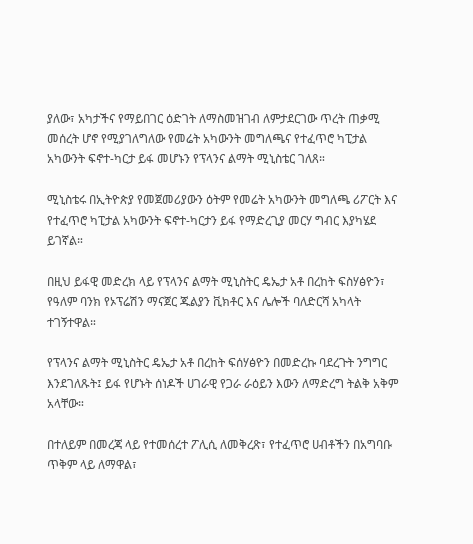ያለው፣ አካታችና የማይበገር ዕድገት ለማስመዝገብ ለምታደርገው ጥረት ጠቃሚ መሰረት ሆኖ የሚያገለግለው የመሬት አካውንት መግለጫና የተፈጥሮ ካፒታል አካውንት ፍኖተ-ካርታ ይፋ መሆኑን የፕላንና ልማት ሚኒስቴር ገለጸ።

ሚኒስቴሩ በኢትዮጵያ የመጀመሪያውን ዕትም የመሬት አካውንት መግለጫ ሪፖርት እና የተፈጥሮ ካፒታል አካውንት ፍኖተ-ካርታን ይፋ የማድረጊያ መርሃ ግብር እያካሄደ ይገኛል።

በዚህ ይፋዊ መድረክ ላይ የፕላንና ልማት ሚኒስትር ዴኤታ አቶ በረከት ፍስሃፅዮን፣ የዓለም ባንክ የኦፕሬሽን ማናጀር ጁልያን ቪክቶር እና ሌሎች ባለድርሻ አካላት ተገኝተዋል።

የፕላንና ልማት ሚኒስትር ዴኤታ አቶ በረከት ፍሰሃፅዮን በመድረኩ ባደረጉት ንግግር እንደገለጹት፤ ይፋ የሆኑት ሰነዶች ሀገራዊ የጋራ ራዕይን እውን ለማድረግ ትልቅ አቅም አላቸው።

በተለይም በመረጃ ላይ የተመሰረተ ፖሊሲ ለመቅረጽ፣ የተፈጥሮ ሀብቶችን በአግባቡ ጥቅም ላይ ለማዋል፣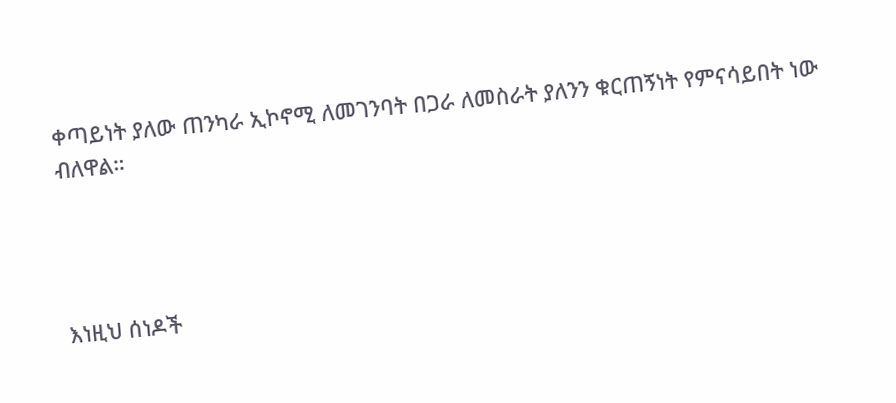ቀጣይነት ያለው ጠንካራ ኢኮኖሚ ለመገንባት በጋራ ለመስራት ያለንን ቁርጠኝነት የምናሳይበት ነው ብለዋል።




እነዚህ ሰነዶች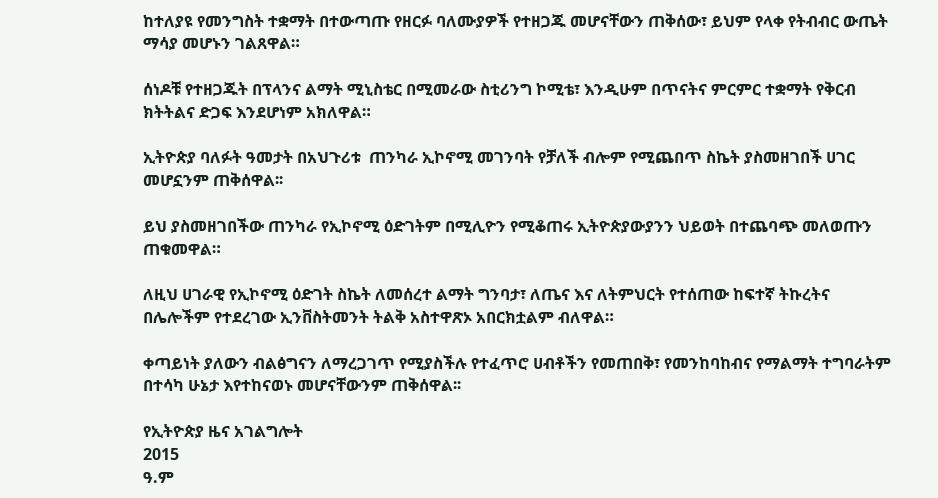ከተለያዩ የመንግስት ተቋማት በተውጣጡ የዘርፉ ባለሙያዎች የተዘጋጁ መሆናቸውን ጠቅሰው፣ ይህም የላቀ የትብብር ውጤት ማሳያ መሆኑን ገልጸዋል።

ሰነዶቹ የተዘጋጁት በፕላንና ልማት ሚኒስቴር በሚመራው ስቲሪንግ ኮሚቴ፣ እንዲሁም በጥናትና ምርምር ተቋማት የቅርብ ክትትልና ድጋፍ እንደሆነም አክለዋል።

ኢትዮጵያ ባለፉት ዓመታት በአህጉሪቱ  ጠንካራ ኢኮኖሚ መገንባት የቻለች ብሎም የሚጨበጥ ስኬት ያስመዘገበች ሀገር መሆኗንም ጠቅሰዋል፡፡

ይህ ያስመዘገበችው ጠንካራ የኢኮኖሚ ዕድገትም በሚሊዮን የሚቆጠሩ ኢትዮጵያውያንን ህይወት በተጨባጭ መለወጡን ጠቁመዋል።

ለዚህ ሀገራዊ የኢኮኖሚ ዕድገት ስኬት ለመሰረተ ልማት ግንባታ፣ ለጤና እና ለትምህርት የተሰጠው ከፍተኛ ትኩረትና በሌሎችም የተደረገው ኢንቨስትመንት ትልቅ አስተዋጽኦ አበርክቷልም ብለዋል።

ቀጣይነት ያለውን ብልፅግናን ለማረጋገጥ የሚያስችሉ የተፈጥሮ ሀብቶችን የመጠበቅ፣ የመንከባከብና የማልማት ተግባራትም በተሳካ ሁኔታ እየተከናወኑ መሆናቸውንም ጠቅሰዋል፡፡

የኢትዮጵያ ዜና አገልግሎት
2015
ዓ.ም